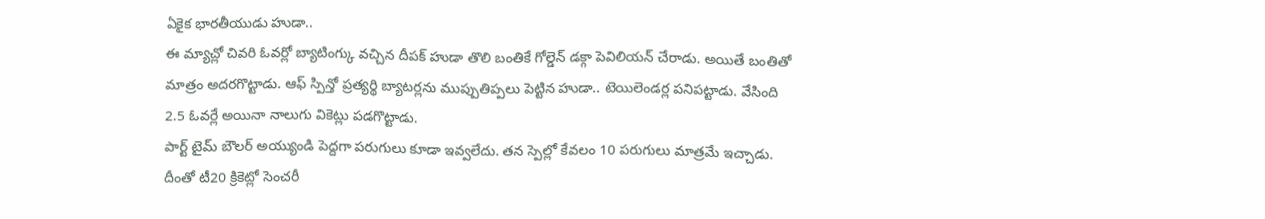ఏకైక భారతీయుడు హుడా..
ఈ మ్యాచ్లో చివరి ఓవర్లో బ్యాటింగ్కు వచ్చిన దీపక్ హుడా తొలి బంతికే గోల్డెన్ డక్గా పెవిలియన్ చేరాడు. అయితే బంతితో మాత్రం అదరగొట్టాడు. ఆఫ్ స్పిన్తో ప్రత్యర్థి బ్యాటర్లను ముప్పుతిప్పలు పెట్టిన హుడా.. టెయిలెండర్ల పనిపట్టాడు. వేసింది 2.5 ఓవర్లే అయినా నాలుగు వికెట్లు పడగొట్టాడు.
పార్ట్ టైమ్ బౌలర్ అయ్యుండి పెద్దగా పరుగులు కూడా ఇవ్వలేదు. తన స్పెల్లో కేవలం 10 పరుగులు మాత్రమే ఇచ్చాడు. దీంతో టీ20 క్రికెట్లో సెంచరీ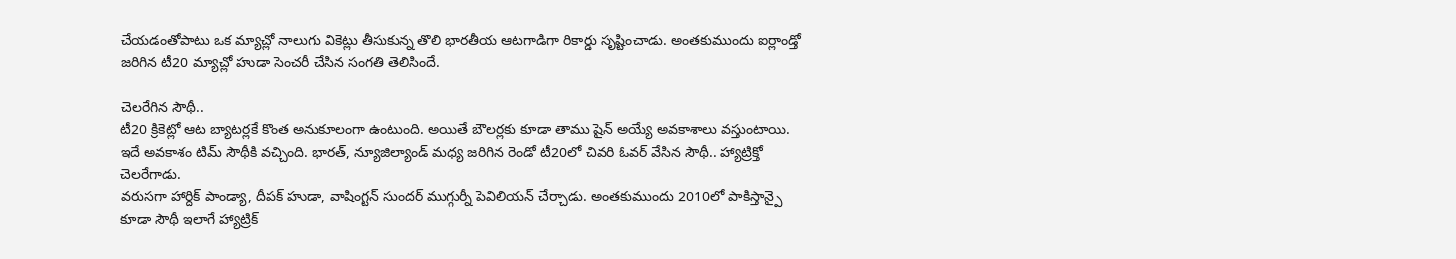చేయడంతోపాటు ఒక మ్యాచ్లో నాలుగు వికెట్లు తీసుకున్న తొలి భారతీయ ఆటగాడిగా రికార్డు సృష్టించాడు. అంతకుముందు ఐర్లాండ్తో జరిగిన టీ20 మ్యాచ్లో హుడా సెంచరీ చేసిన సంగతి తెలిసిందే.

చెలరేగిన సౌథీ..
టీ20 క్రికెట్లో ఆట బ్యాటర్లకే కొంత అనుకూలంగా ఉంటుంది. అయితే బౌలర్లకు కూడా తాము షైన్ అయ్యే అవకాశాలు వస్తుంటాయి. ఇదే అవకాశం టిమ్ సౌథీకి వచ్చింది. భారత్, న్యూజిల్యాండ్ మధ్య జరిగిన రెండో టీ20లో చివరి ఓవర్ వేసిన సౌథీ.. హ్యాట్రిక్తో చెలరేగాడు.
వరుసగా హార్దిక్ పాండ్యా, దీపక్ హుడా, వాషింగ్టన్ సుందర్ ముగ్గుర్నీ పెవిలియన్ చేర్చాడు. అంతకుముందు 2010లో పాకిస్తాన్పై కూడా సౌథీ ఇలాగే హ్యాట్రిక్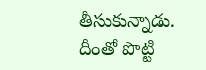తీసుకున్నాడు. దీంతో పొట్టి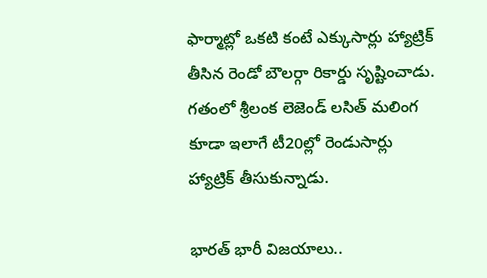ఫార్మాట్లో ఒకటి కంటే ఎక్కుసార్లు హ్యాట్రిక్ తీసిన రెండో బౌలర్గా రికార్డు సృష్టించాడు. గతంలో శ్రీలంక లెజెండ్ లసిత్ మలింగ కూడా ఇలాగే టీ20ల్లో రెండుసార్లు హ్యాట్రిక్ తీసుకున్నాడు.

భారత్ భారీ విజయాలు..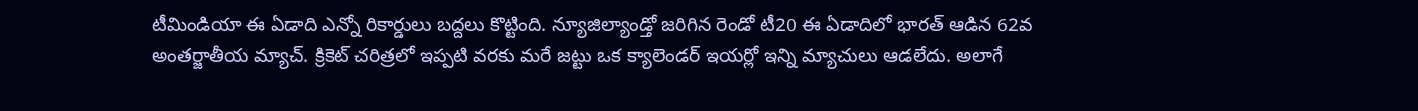టీమిండియా ఈ ఏడాది ఎన్నో రికార్డులు బద్దలు కొట్టింది. న్యూజిల్యాండ్తో జరిగిన రెండో టీ20 ఈ ఏడాదిలో భారత్ ఆడిన 62వ అంతర్జాతీయ మ్యాచ్. క్రికెట్ చరిత్రలో ఇప్పటి వరకు మరే జట్టు ఒక క్యాలెండర్ ఇయర్లో ఇన్ని మ్యాచులు ఆడలేదు. అలాగే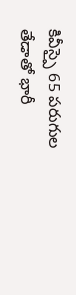కివీస్పై 65 పరుగుల తేడాతో భారీ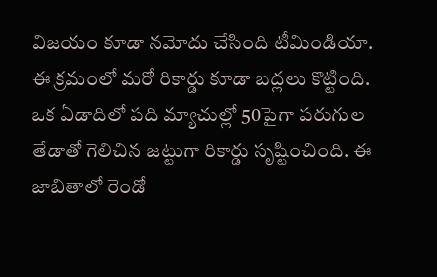విజయం కూడా నమోదు చేసింది టీమిండియా. ఈ క్రమంలో మరో రికార్డు కూడా బద్లలు కొట్టింది. ఒక ఏడాదిలో పది మ్యాచుల్లో 50పైగా పరుగుల తేడాతో గెలిచిన జట్టుగా రికార్డు సృష్టించింది. ఈ జాబితాలో రెండో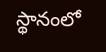స్థానంలో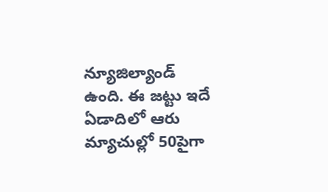న్యూజిల్యాండ్ ఉంది. ఈ జట్టు ఇదే ఏడాదిలో ఆరు మ్యాచుల్లో 50పైగా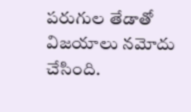పరుగుల తేడాతో విజయాలు నమోదు చేసింది.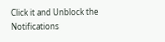Click it and Unblock the Notifications